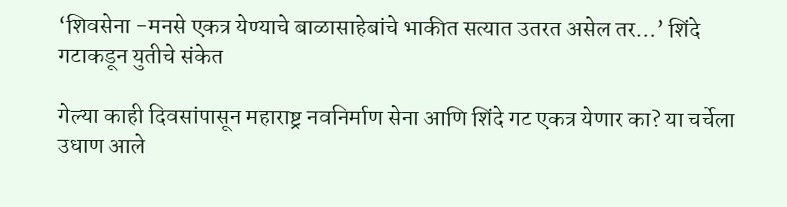‘शिवसेना -मनसे एकत्र येण्याचे बाळासाहेबांचे भाकीत सत्यात उतरत असेल तर…’ शिंदे गटाकडून युतीचे संकेत

गेल्या काही दिवसांपासून महाराष्ट्र नवनिर्माण सेना आणि शिंदे गट एकत्र येणार का? या चर्चेला उधाण आले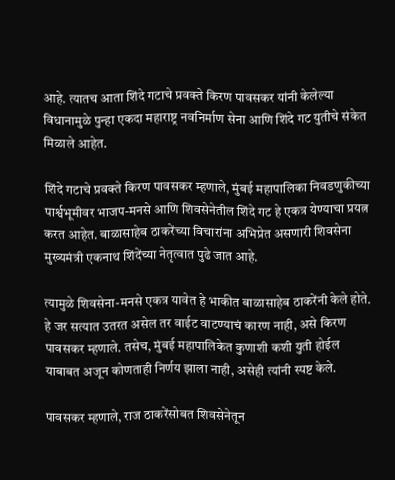आहे. त्यातच आता शिंदे गटाचे प्रवक्ते किरण पावसकर यांनी केलेल्या विधानामुळे पुन्हा एकदा महाराष्ट्र नवनिर्माण सेना आणि शिंदे गट युतीचे संकेत मिळाले आहेत.

शिंदे गटाचे प्रवक्ते किरण पावसकर म्हणाले, मुंबई महापालिका निवडणुकीच्या पार्श्वभूमीवर भाजप-मनसे आणि शिवसेनेतील शिंदे गट हे एकत्र येण्याचा प्रयत्न करत आहेत. बाळासाहेब ठाकरेंच्या विचारांना अभिप्रेत असणारी शिवसेना मुख्यमंत्री एकनाथ शिंदेंच्या नेतृत्वात पुढे जात आहे.

त्यामुळे शिवसेना-मनसे एकत्र यावेत हे भाकीत बाळासाहेब ठाकरेंनी केले होते. हे जर सत्यात उतरत असेल तर वाईट वाटण्याचं कारण नाही, असे किरण पावसकर म्हणाले. तसेच, मुंबई महापालिकेत कुणाशी कशी युती होईल याबाबत अजून कोणताही निर्णय झाला नाही, असेही त्यांनी स्पष्ट केले.

पावसकर म्हणाले, राज ठाकरेंसोबत शिवसेनेतून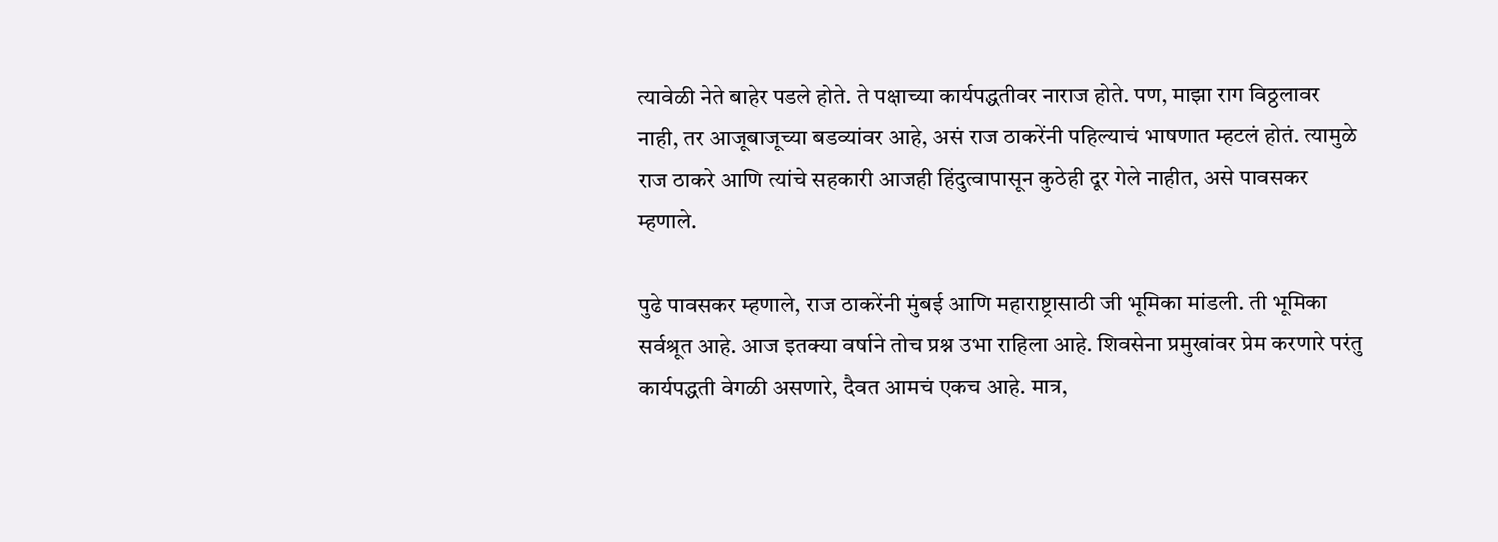त्यावेळी नेते बाहेर पडले होते. ते पक्षाच्या कार्यपद्धतीवर नाराज होते. पण, माझा राग विठ्ठलावर नाही, तर आजूबाजूच्या बडव्यांवर आहे, असं राज ठाकरेंनी पहिल्याचं भाषणात म्हटलं होतं. त्यामुळे राज ठाकरे आणि त्यांचे सहकारी आजही हिंदुत्वापासून कुठेही दूर गेले नाहीत, असे पावसकर म्हणाले.

पुढे पावसकर म्हणाले, राज ठाकरेंनी मुंबई आणि महाराष्ट्रासाठी जी भूमिका मांडली. ती भूमिका सर्वश्रूत आहे. आज इतक्या वर्षाने तोच प्रश्न उभा राहिला आहे. शिवसेना प्रमुखांवर प्रेम करणारे परंतु कार्यपद्धती वेगळी असणारे, दैवत आमचं एकच आहे. मात्र,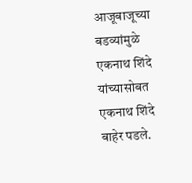आजूबाजूच्या बडव्यांमुळे एकनाथ शिंदे यांच्यासोबत एकनाथ शिंदे बाहेर पडले.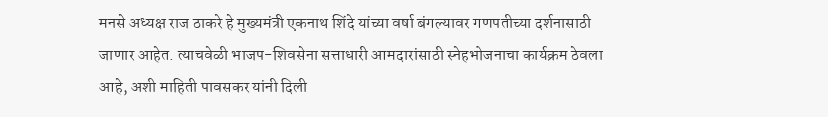मनसे अध्यक्ष राज ठाकरे हे मुख्यमंत्री एकनाथ शिंदे यांच्या वर्षा बंगल्यावर गणपतीच्या दर्शनासाठी जाणार आहेत. त्याचवेळी भाजप-शिवसेना सत्ताधारी आमदारांसाठी स्नेहभोजनाचा कार्यक्रम ठेवला आहे, अशी माहिती पावसकर यांनी दिली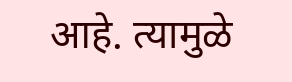आहे. त्यामुळे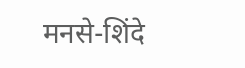मनसे-शिंदे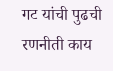गट यांची पुढची रणनीती काय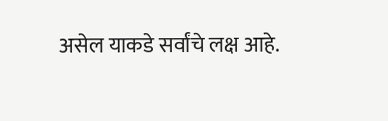असेल याकडे सर्वांचे लक्ष आहे.